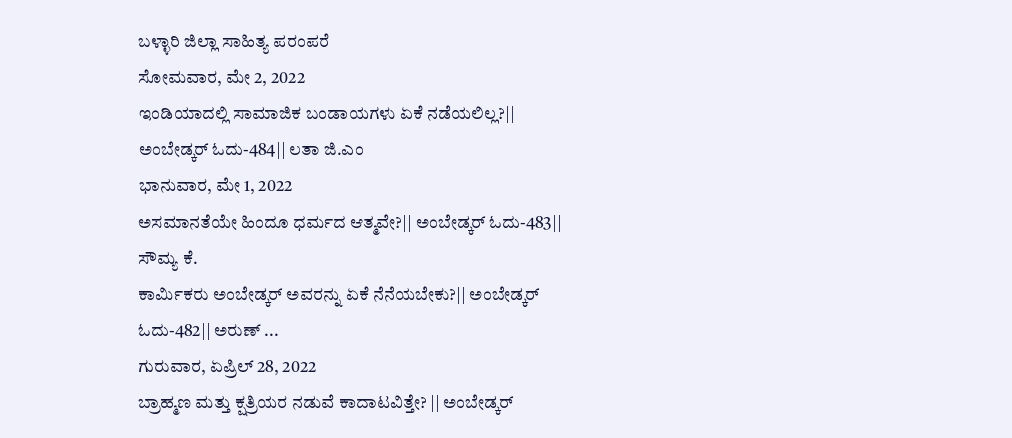ಬಳ್ಳಾರಿ ಜಿಲ್ಲಾ ಸಾಹಿತ್ಯ ಪರಂಪರೆ
ಸೋಮವಾರ, ಮೇ 2, 2022
ಇಂಡಿಯಾದಲ್ಲಿ ಸಾಮಾಜಿಕ ಬಂಡಾಯಗಳು ಏಕೆ ನಡೆಯಲಿಲ್ಲ?|| ಅಂಬೇಡ್ಕರ್ ಓದು-484|| ಲತಾ ಜಿ.ಎಂ
ಭಾನುವಾರ, ಮೇ 1, 2022
ಅಸಮಾನತೆಯೇ ಹಿಂದೂ ಧರ್ಮದ ಆತ್ಮವೇ?|| ಅಂಬೇಡ್ಕರ್ ಓದು-483|| ಸೌಮ್ಯ ಕೆ.
ಕಾರ್ಮಿಕರು ಅಂಬೇಡ್ಕರ್ ಅವರನ್ನು ಏಕೆ ನೆನೆಯಬೇಕು?|| ಅಂಬೇಡ್ಕರ್ ಓದು-482|| ಅರುಣ್ ...
ಗುರುವಾರ, ಏಪ್ರಿಲ್ 28, 2022
ಬ್ರಾಹ್ಮಣ ಮತ್ತು ಕ್ಷತ್ರಿಯರ ನಡುವೆ ಕಾದಾಟವಿತ್ತೇ? || ಅಂಬೇಡ್ಕರ್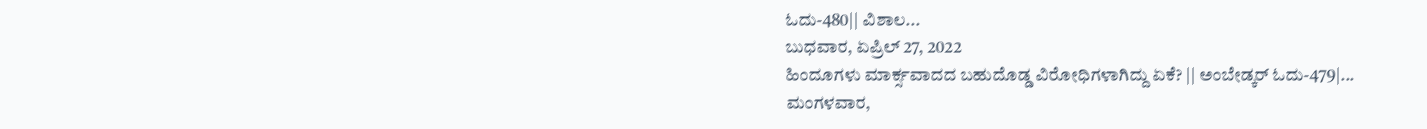ಓದು-480|| ವಿಶಾಲ...
ಬುಧವಾರ, ಏಪ್ರಿಲ್ 27, 2022
ಹಿಂದೂಗಳು ಮಾರ್ಕ್ಸವಾದದ ಬಹುದೊಡ್ಡ ವಿರೋಧಿಗಳಾಗಿದ್ದು ಏಕೆ? || ಅಂಬೇಡ್ಕರ್ ಓದು-479|...
ಮಂಗಳವಾರ,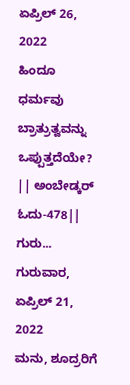ಏಪ್ರಿಲ್ 26, 2022
ಹಿಂದೂ ಧರ್ಮವು ಬ್ರಾತ್ರುತ್ವವನ್ನು ಒಪ್ಪುತ್ತದೆಯೇ? || ಅಂಬೇಡ್ಕರ್ ಓದು-478|| ಗುರು...
ಗುರುವಾರ, ಏಪ್ರಿಲ್ 21, 2022
ಮನು, ಶೂದ್ರರಿಗೆ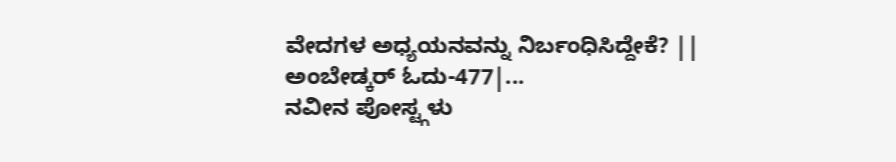ವೇದಗಳ ಅಧ್ಯಯನವನ್ನು ನಿರ್ಬಂಧಿಸಿದ್ದೇಕೆ? || ಅಂಬೇಡ್ಕರ್ ಓದು-477|...
ನವೀನ ಪೋಸ್ಟ್ಗಳು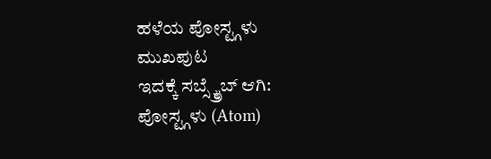ಹಳೆಯ ಪೋಸ್ಟ್ಗಳು
ಮುಖಪುಟ
ಇದಕ್ಕೆ ಸಬ್ಸ್ಕ್ರೈಬ್ ಆಗಿ:
ಪೋಸ್ಟ್ಗಳು (Atom)